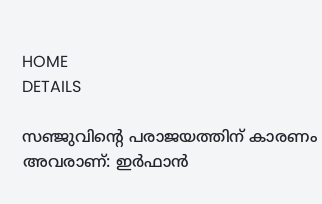HOME
DETAILS

സഞ്ജുവിന്റെ പരാജയത്തിന് കാരണം അവരാണ്: ഇർഫാൻ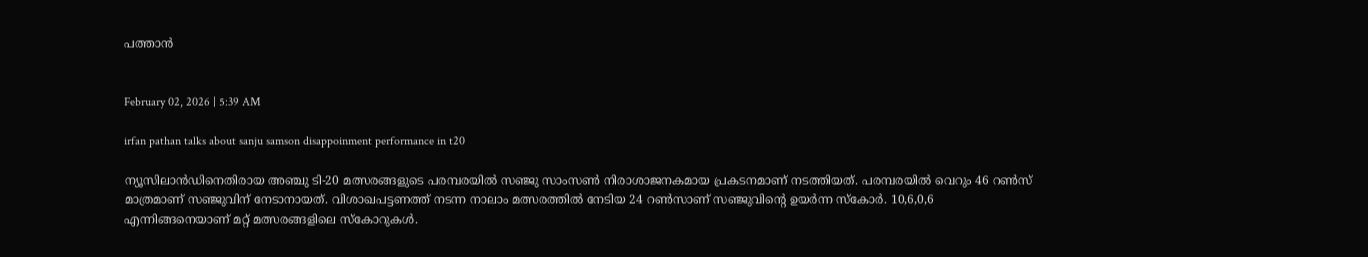പത്താൻ


February 02, 2026 | 5:39 AM

irfan pathan talks about sanju samson disappoinment performance in t20

ന്യൂസിലാൻഡിനെതിരായ അഞ്ചു ടി-20 മത്സരങ്ങളുടെ പരമ്പരയിൽ സഞ്ജു സാംസൺ നിരാശാജനകമായ പ്രകടനമാണ് നടത്തിയത്. പരമ്പരയിൽ വെറും 46 റൺസ് മാത്രമാണ് സഞ്ജുവിന് നേടാനായത്. വിശാഖപട്ടണത്ത് നടന്ന നാലാം മത്സരത്തിൽ നേടിയ 24 റൺസാണ് സഞ്ജുവിൻ്റെ ഉയർന്ന സ്കോർ. 10,6,0,6 എന്നിങ്ങനെയാണ് മറ്റ് മത്സരങ്ങളിലെ സ്കോറുകൾ.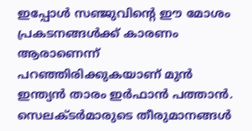ഇപ്പോൾ സഞ്ജുവിന്റെ ഈ മോശം പ്രകടനങ്ങൾക്ക് കാരണം ആരാണെന്ന് പറഞ്ഞിരിക്കുകയാണ് മുൻ ഇന്ത്യൻ താരം ഇർഫാൻ പത്താൻ. സെലക്ടർമാരുടെ തീരുമാനങ്ങൾ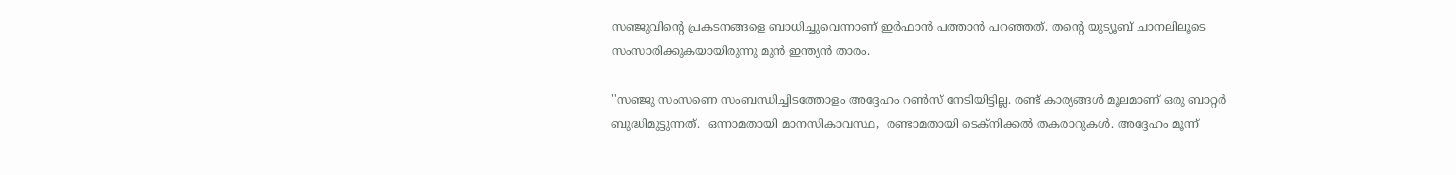സഞ്ജുവിന്റെ പ്രകടനങ്ങളെ ബാധിച്ചുവെന്നാണ് ഇർഫാൻ പത്താൻ പറഞ്ഞത്. തന്റെ യുട്യൂബ് ചാനലിലൂടെ സംസാരിക്കുകയായിരുന്നു മുൻ ഇന്ത്യൻ താരം.

''സഞ്ജു സംസണെ സംബന്ധിച്ചിടത്തോളം അദ്ദേഹം റൺസ് നേടിയിട്ടില്ല. രണ്ട് കാര്യങ്ങൾ മൂലമാണ് ഒരു ബാറ്റർ ബുദ്ധിമുട്ടുന്നത്.  ഒന്നാമതായി മാനസികാവസ്ഥ,  രണ്ടാമതായി ടെക്നിക്കൽ തകരാറുകൾ. അദ്ദേഹം മൂന്ന്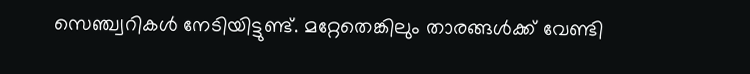സെഞ്ച്വറികൾ നേടിയിട്ടുണ്ട്. മറ്റേതെങ്കിലും താരങ്ങൾക്ക് വേണ്ടി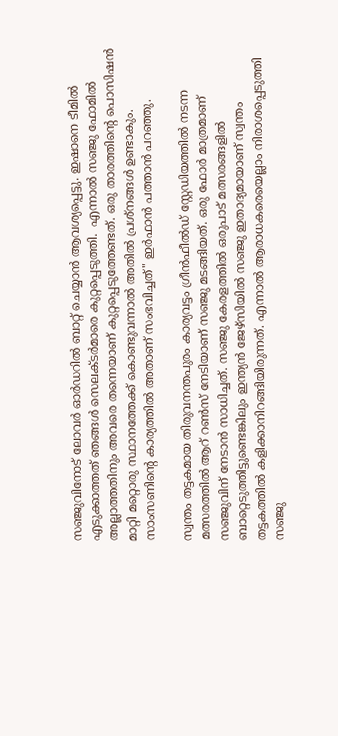സഞ്ജുവിനോട് ലോവർ ഓർഡറിൽ ബാറ്റ് ചെയ്യാൻ ആവശ്യപ്പെട്ടു. ഇഷാനെ ടീമിൽ എടുക്കാത്തത് ഞങ്ങൾ സെലക്ടർമാരെ കുറ്റപ്പെടുത്തി.  എന്നാൽ സഞ്ജു ഫോമിൽ അല്ലാത്തതിനും അവരെ തന്നെയാണ് കുറ്റപ്പെടുത്തേണ്ടത്. ഒരു താരത്തിന്റെ പൊസിഷൻ മാറ്റി മറ്റൊരു സ്ഥാനത്തേക്ക് കൊണ്ടുവന്നാൽ അതിൽ പ്രശ്നങ്ങൾ ഉണ്ടാകും. സാംസണിന്റെ കാര്യത്തിൽ അതാണ് സംഭവിച്ചത്" ഇർഫാൻ പത്താൻ പറഞ്ഞു.

സ്വന്തം തട്ടകമായ തിരുവനന്തപുരം കാര്യവട്ടം ഗ്രീൻഫീൽഡ് സ്റ്റേഡിയത്തിൽ നടന്ന മത്സരത്തിൽ ആറ് റൺസ് നേടിയാണ് സഞ്ജു മടങ്ങിയത്. ഒരു ഫോർ മാത്രമാണ് സഞ്ജുവിന് നേടാൻ സാധിച്ചത്. സഞ്ജു കേരളത്തിൽ ഒരുപാട് മത്സരങ്ങളിൽ ബാറ്റെടുത്തിട്ടുണ്ടെങ്കിലും ഇന്ത്യൻ ജേഴ്സിയിൽ സഞ്ജു ഇതാദ്യമായാണ് സ്വന്തം തട്ടകത്തിൽ കളിക്കാനിറങ്ങിയിരുന്നത്. എന്നാൽ ആരാധകരെയെല്ലാം നിരാശപ്പെടുത്തി സഞ്ജു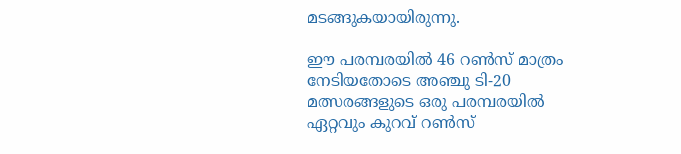മടങ്ങുകയായിരുന്നു.

ഈ പരമ്പരയിൽ 46 റൺസ് മാത്രം നേടിയതോടെ അഞ്ചു ടി-20 മത്സരങ്ങളുടെ ഒരു പരമ്പരയിൽ ഏറ്റവും കുറവ് റൺസ്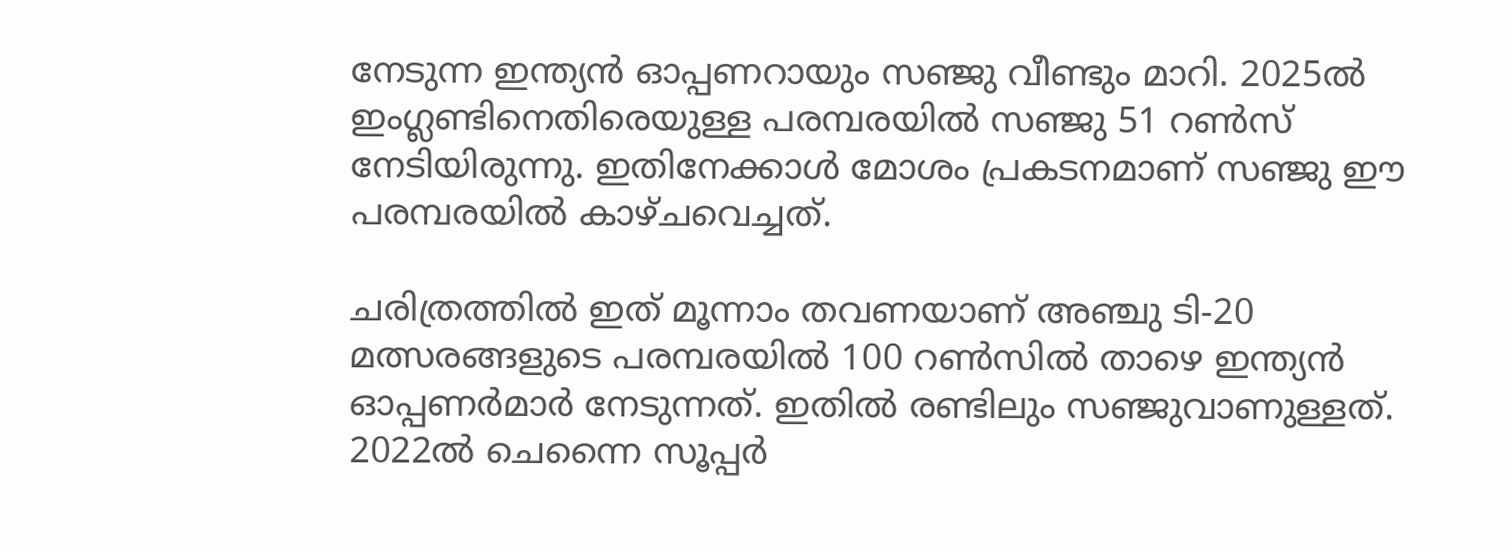നേടുന്ന ഇന്ത്യൻ ഓപ്പണറായും സഞ്ജു വീണ്ടും മാറി. 2025ൽ ഇംഗ്ലണ്ടിനെതിരെയുള്ള പരമ്പരയിൽ സഞ്ജു 51 റൺസ് നേടിയിരുന്നു. ഇതിനേക്കാൾ മോശം പ്രകടനമാണ് സഞ്ജു ഈ പരമ്പരയിൽ കാഴ്ചവെച്ചത്.

ചരിത്രത്തിൽ ഇത് മൂന്നാം തവണയാണ് അഞ്ചു ടി-20 മത്സരങ്ങളുടെ പരമ്പരയിൽ 100 റൺസിൽ താഴെ ഇന്ത്യൻ ഓപ്പണർമാർ നേടുന്നത്. ഇതിൽ രണ്ടിലും സഞ്ജുവാണുള്ളത്. 2022ൽ ചെന്നൈ സൂപ്പർ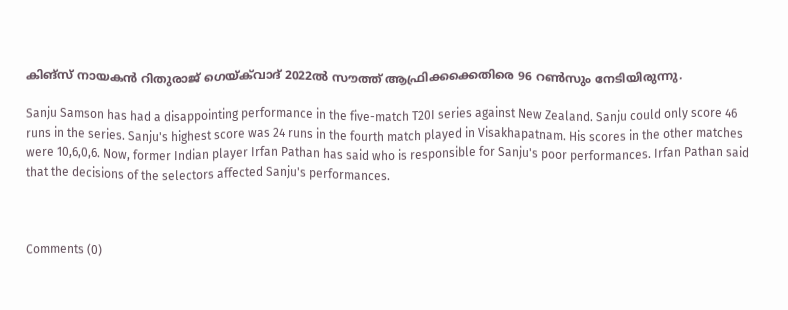കിങ്‌സ് നായകൻ റിതുരാജ് ഗെയ്ക്‌വാദ് 2022ൽ സൗത്ത് ആഫ്രിക്കക്കെതിരെ 96 റൺസും നേടിയിരുന്നു.

Sanju Samson has had a disappointing performance in the five-match T20I series against New Zealand. Sanju could only score 46 runs in the series. Sanju's highest score was 24 runs in the fourth match played in Visakhapatnam. His scores in the other matches were 10,6,0,6. Now, former Indian player Irfan Pathan has said who is responsible for Sanju's poor performances. Irfan Pathan said that the decisions of the selectors affected Sanju's performances.



Comments (0)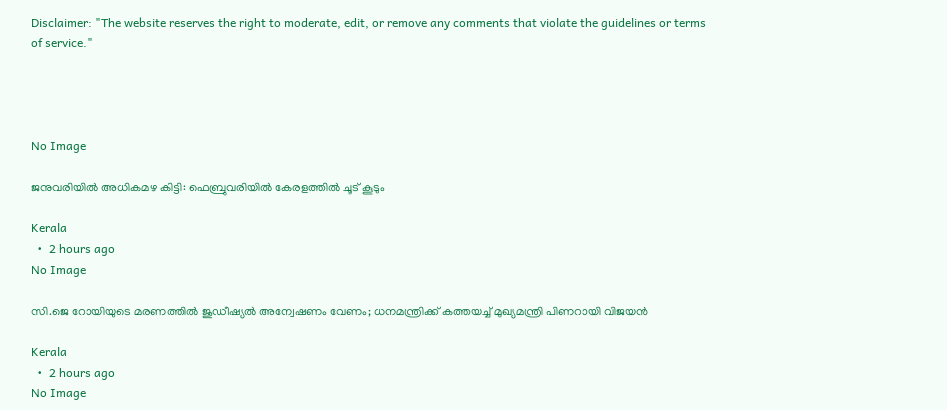Disclaimer: "The website reserves the right to moderate, edit, or remove any comments that violate the guidelines or terms of service."




No Image

ജനുവരിയില്‍ അധികമഴ കിട്ടി: ഫെബ്രുവരിയില്‍ കേരളത്തില്‍ ചൂട് കൂടും

Kerala
  •  2 hours ago
No Image

സി.ജെ റോയിയുടെ മരണത്തില്‍ ജുഡീഷ്യല്‍ അന്വേഷണം വേണം; ധനമന്ത്രിക്ക് കത്തയച്ച് മുഖ്യമന്ത്രി പിണറായി വിജയന്‍

Kerala
  •  2 hours ago
No Image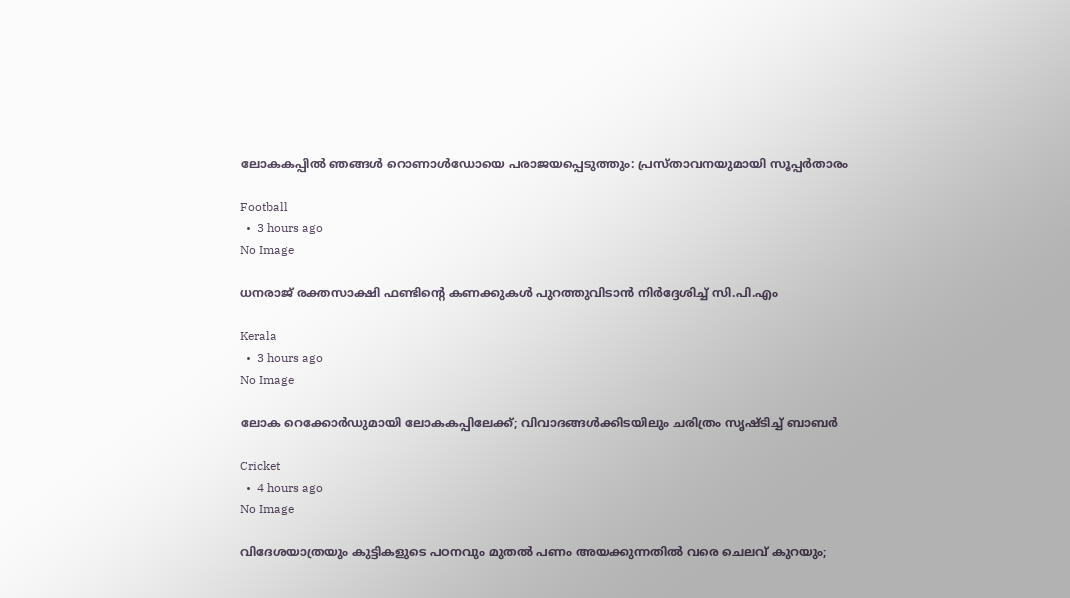ലോകകപ്പിൽ ഞങ്ങൾ റൊണാൾഡോയെ പരാജയപ്പെടുത്തും: പ്രസ്താവനയുമായി സൂപ്പർതാരം

Football
  •  3 hours ago
No Image

ധനരാജ് രക്തസാക്ഷി ഫണ്ടിന്റെ കണക്കുകള്‍ പുറത്തുവിടാന്‍ നിര്‍ദ്ദേശിച്ച് സി.പി.എം

Kerala
  •  3 hours ago
No Image

ലോക റെക്കോർഡുമായി ലോകകപ്പിലേക്ക്; വിവാദങ്ങൾക്കിടയിലും ചരിത്രം സൃഷ്ടിച്ച് ബാബർ

Cricket
  •  4 hours ago
No Image

വിദേശയാത്രയും കുട്ടികളുടെ പഠനവും മുതല്‍ പണം അയക്കുന്നതില്‍ വരെ ചെലവ് കുറയും;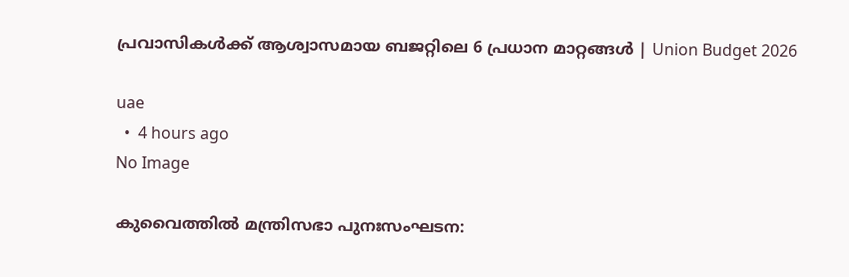പ്രവാസികള്‍ക്ക് ആശ്വാസമായ ബജറ്റിലെ 6 പ്രധാന മാറ്റങ്ങള്‍ | Union Budget 2026

uae
  •  4 hours ago
No Image

കുവൈത്തില്‍ മന്ത്രിസഭാ പുനഃസംഘടന: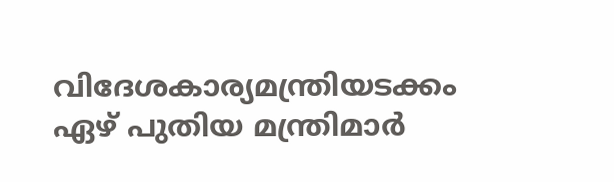വിദേശകാര്യമന്ത്രിയടക്കം ഏഴ് പുതിയ മന്ത്രിമാര്‍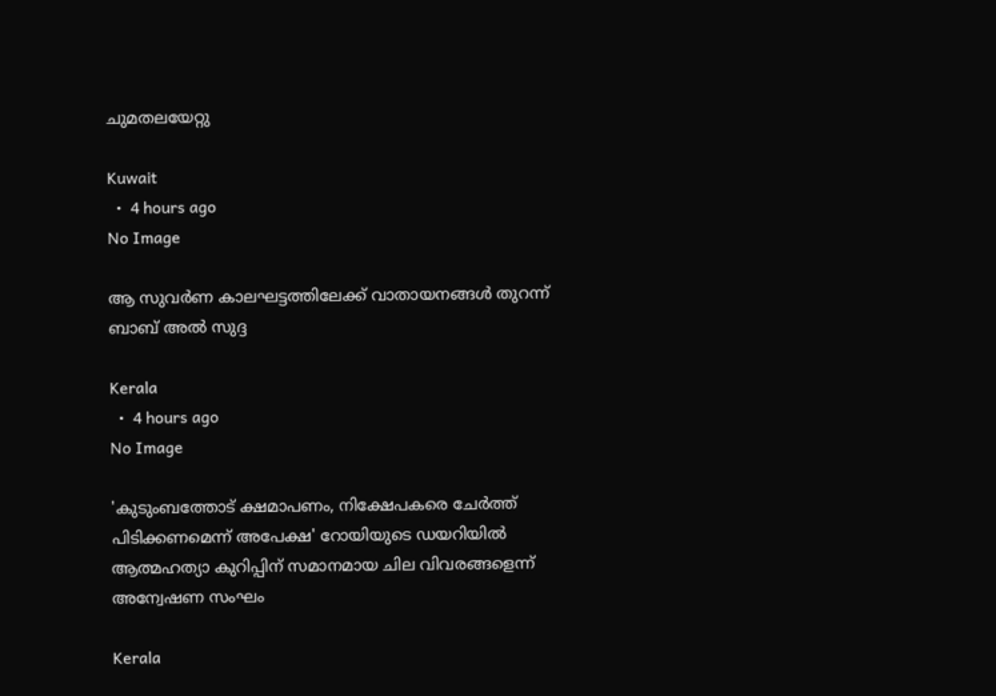ചുമതലയേറ്റു

Kuwait
  •  4 hours ago
No Image

ആ സുവർണ കാലഘട്ടത്തിലേക്ക് വാതായനങ്ങൾ തുറന്ന് ബാബ് അൽ സുദ്ദ

Kerala
  •  4 hours ago
No Image

'കുടുംബത്തോട് ക്ഷമാപണം, നിക്ഷേപകരെ ചേര്‍ത്ത് പിടിക്കണമെന്ന് അപേക്ഷ' റോയിയുടെ ഡയറിയില്‍ ആത്മഹത്യാ കുറിപ്പിന് സമാനമായ ചില വിവരങ്ങളെന്ന് അന്വേഷണ സംഘം

Kerala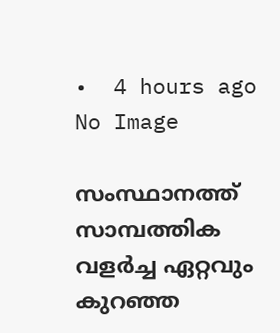•  4 hours ago
No Image

സംസ്ഥാനത്ത് സാമ്പത്തിക വളർച്ച ഏറ്റവും കുറഞ്ഞ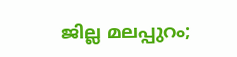ജില്ല മലപ്പുറം;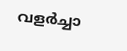വളർച്ചാ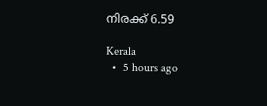നിരക്ക് 6.59

Kerala
  •  5 hours ago